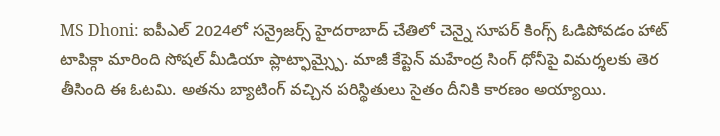MS Dhoni: ఐపీఎల్ 2024లో సన్రైజర్స్ హైదరాబాద్ చేతిలో చెన్నై సూపర్ కింగ్స్ ఓడిపోవడం హాట్ టాపిక్గా మారింది సోషల్ మీడియా ప్లాట్ఫామ్స్పై. మాజీ కేప్టెన్ మహేంద్ర సింగ్ ధోనీపై విమర్శలకు తెర తీసింది ఈ ఓటమి. అతను బ్యాటింగ్ వచ్చిన పరిస్థితులు సైతం దీనికి కారణం అయ్యాయి.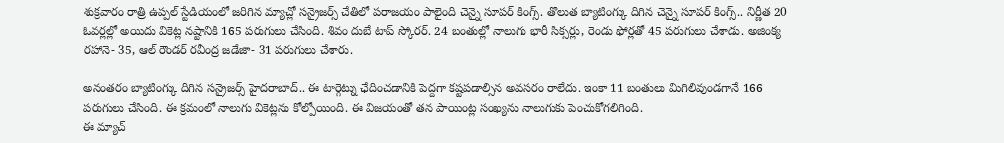శుక్రవారం రాత్రి ఉప్పల్ స్టేడియంలో జరిగిన మ్యాచ్లో సన్రైజర్స్ చేతిలో పరాజయం పాలైంది చెన్నై సూపర్ కింగ్స్. తొలుత బ్యాటింగ్కు దిగిన చెన్నై సూపర్ కింగ్స్.. నిర్ణీత 20 ఓవర్లల్లో అయిదు వికెట్ల నష్టానికి 165 పరుగులు చేసింది. శివం దుబే టాప్ స్కోరర్. 24 బంతుల్లో నాలుగు భారీ సిక్సర్లు, రెండు ఫోర్లతో 45 పరుగులు చేశాడు. అజింక్య రహానె- 35, ఆల్ రౌండర్ రవీంద్ర జడేజా- 31 పరుగులు చేశారు.

అనంతరం బ్యాటింగ్కు దిగిన సన్రైజర్స్ హైదరాబాద్.. ఈ టార్గెట్ను ఛేదించడానికి పెద్దగా కష్టపడాల్సిన అవసరం రాలేదు. ఇంకా 11 బంతులు మిగిలివుండగానే 166 పరుగులు చేసింది. ఈ క్రమంలో నాలుగు వికెట్లను కోల్పోయింది. ఈ విజయంతో తన పాయింట్ల సంఖ్యను నాలుగుకు పెంచుకోగలిగింది.
ఈ మ్యాచ్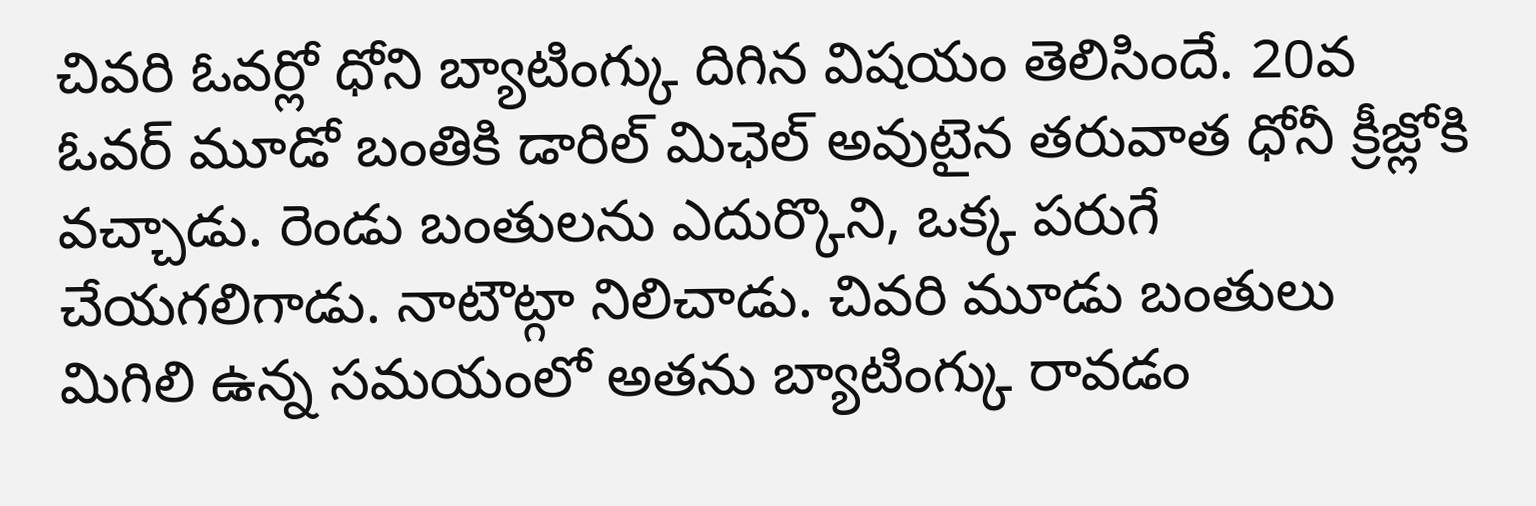చివరి ఓవర్లో ధోని బ్యాటింగ్కు దిగిన విషయం తెలిసిందే. 20వ ఓవర్ మూడో బంతికి డారిల్ మిఛెల్ అవుటైన తరువాత ధోనీ క్రీజ్లోకి వచ్చాడు. రెండు బంతులను ఎదుర్కొని, ఒక్క పరుగే చేయగలిగాడు. నాటౌట్గా నిలిచాడు. చివరి మూడు బంతులు మిగిలి ఉన్న సమయంలో అతను బ్యాటింగ్కు రావడం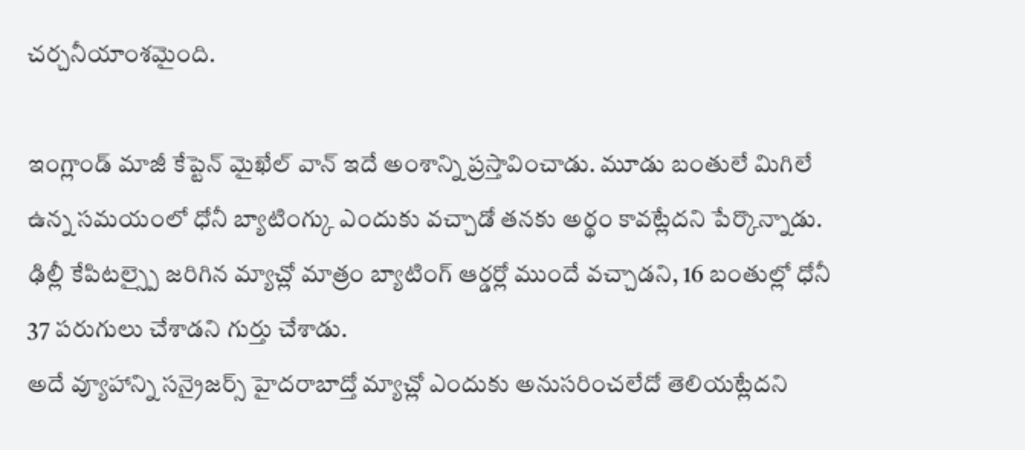చర్చనీయాంశమైంది.

ఇంగ్లాండ్ మాజీ కేప్టెన్ మైఖేల్ వాన్ ఇదే అంశాన్ని ప్రస్తావించాడు. మూడు బంతులే మిగిలే ఉన్న సమయంలో ధోనీ బ్యాటింగ్కు ఎందుకు వచ్చాడో తనకు అర్థం కావట్లేదని పేర్కొన్నాడు. ఢిల్లీ కేపిటల్స్పై జరిగిన మ్యాచ్లో మాత్రం బ్యాటింగ్ ఆర్డర్లో ముందే వచ్చాడని, 16 బంతుల్లో ధోనీ 37 పరుగులు చేశాడని గుర్తు చేశాడు.
అదే వ్యూహాన్ని సన్రైజర్స్ హైదరాబాద్తో మ్యాచ్లో ఎందుకు అనుసరించలేదో తెలియట్లేదని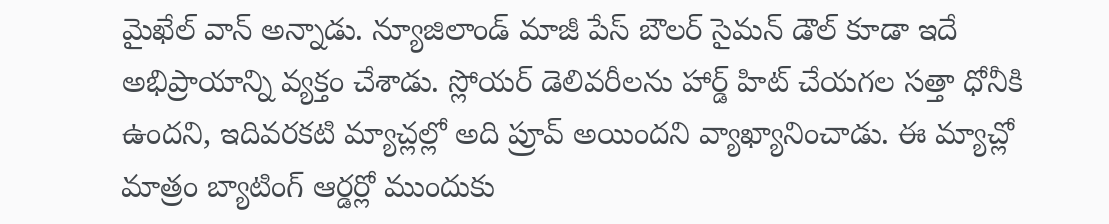మైఖేల్ వాన్ అన్నాడు. న్యూజిలాండ్ మాజీ పేస్ బౌలర్ సైమన్ డౌల్ కూడా ఇదే అభిప్రాయాన్ని వ్యక్తం చేశాడు. స్లోయర్ డెలివరీలను హార్డ్ హిట్ చేయగల సత్తా ధోనీకి ఉందని, ఇదివరకటి మ్యాచ్లల్లో అది ప్రూవ్ అయిందని వ్యాఖ్యానించాడు. ఈ మ్యాచ్లో మాత్రం బ్యాటింగ్ ఆర్డర్లో ముందుకు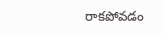రాకపోవడం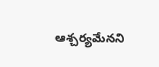ఆశ్చర్యమేనని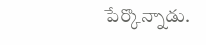పేర్కొన్నాడు.